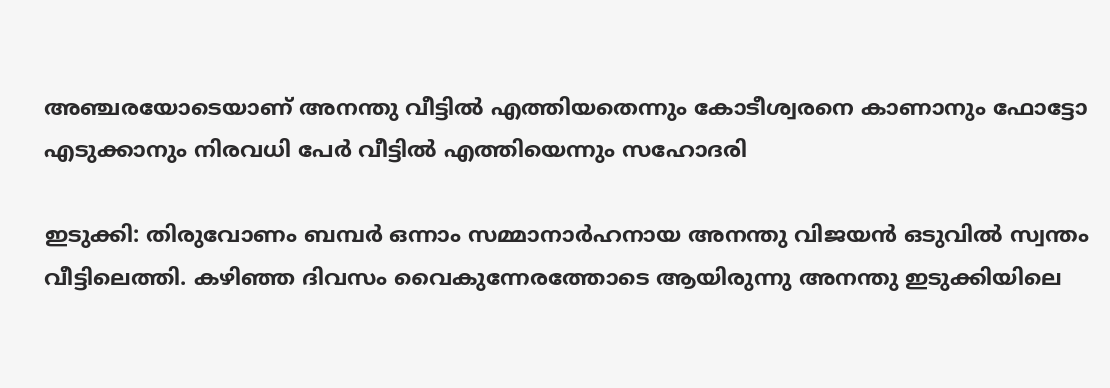അഞ്ചരയോടെയാണ് അനന്തു വീട്ടില്‍ എത്തിയതെന്നും കോടീശ്വരനെ കാണാനും ഫോട്ടോ എടുക്കാനും നിരവധി പേര്‍ വീട്ടില്‍ എത്തിയെന്നും സഹോദരി

ഇടുക്കി: തിരുവോണം ബമ്പര്‍ ഒന്നാം സമ്മാനാര്‍ഹനായ അനന്തു വിജയന്‍ ഒടുവില്‍ സ്വന്തം വീട്ടിലെത്തി. കഴിഞ്ഞ ദിവസം വൈകുന്നേരത്തോടെ ആയിരുന്നു അനന്തു ഇടുക്കിയിലെ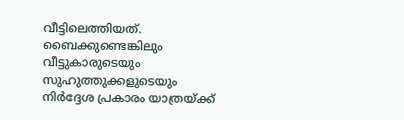വീട്ടിലെത്തിയത്. ബൈക്കുണ്ടെങ്കിലും വീട്ടുകാരുടെയും സുഹുത്തുക്കളുടെയും നിര്‍ദ്ദേശ പ്രകാരം യാത്രയ്ക്ക്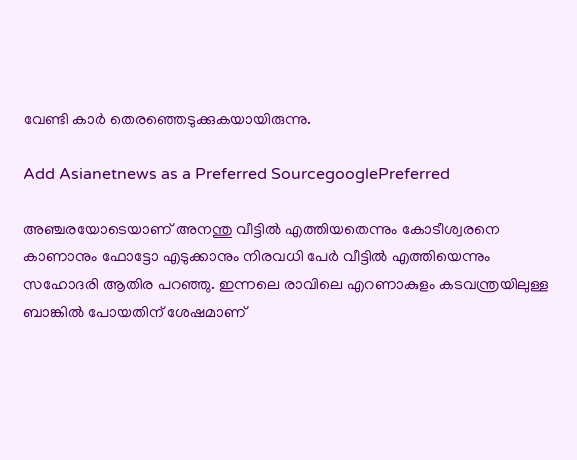വേണ്ടി കാര്‍ തെരഞ്ഞെടുക്കുകയായിരുന്നു.

Add Asianetnews as a Preferred SourcegooglePreferred

അഞ്ചരയോടെയാണ് അനന്തു വീട്ടില്‍ എത്തിയതെന്നും കോടീശ്വരനെ കാണാനും ഫോട്ടോ എടുക്കാനും നിരവധി പേര്‍ വീട്ടില്‍ എത്തിയെന്നും സഹോദരി ആതിര പറഞ്ഞു. ഇന്നലെ രാവിലെ എറണാകുളം കടവന്ത്രയിലുള്ള ബാങ്കില്‍ പോയതിന് ശേഷമാണ്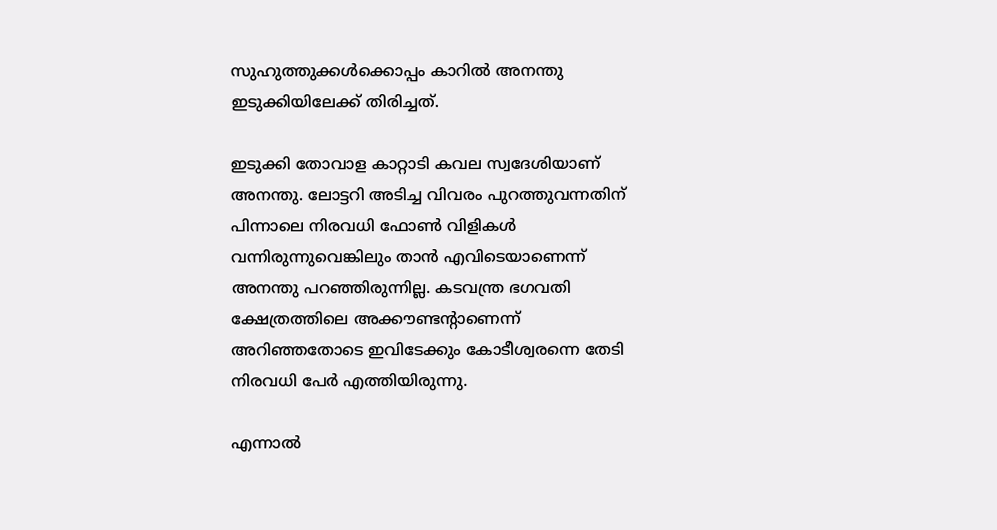സുഹുത്തുക്കള്‍ക്കൊപ്പം കാറില്‍ അനന്തു ഇടുക്കിയിലേക്ക് തിരിച്ചത്.

ഇടുക്കി തോവാള കാറ്റാടി കവല സ്വദേശിയാണ് അനന്തു. ലോട്ടറി അടിച്ച വിവരം പുറത്തുവന്നതിന് പിന്നാലെ നിരവധി ഫോണ്‍ വിളികള്‍ വന്നിരുന്നുവെങ്കിലും താന്‍ എവിടെയാണെന്ന് അനന്തു പറഞ്ഞിരുന്നില്ല. കടവന്ത്ര ഭഗവതി ക്ഷേത്രത്തിലെ അക്കൗണ്ടന്റാണെന്ന് അറിഞ്ഞതോടെ ഇവിടേക്കും കോടീശ്വരന്നെ തേടി നിരവധി പേര്‍ എത്തിയിരുന്നു.

എന്നാല്‍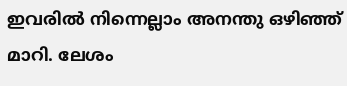ഇവരില്‍ നിന്നെല്ലാം അനന്തു ഒഴിഞ്ഞ് മാറി. ലേശം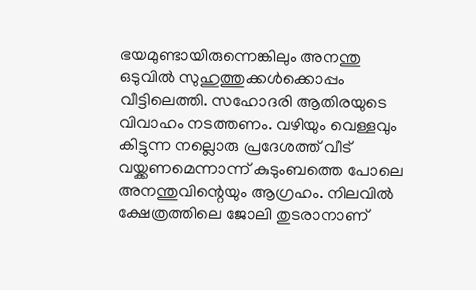ഭയമുണ്ടായിരുന്നെങ്കിലും അനന്തു ഒടുവില്‍ സുഹുത്തുക്കള്‍ക്കൊപ്പം വീട്ടിലെത്തി. സഹോദരി ആതിരയുടെ വിവാഹം നടത്തണം. വഴിയും വെള്ളവും കിട്ടുന്ന നല്ലൊരു പ്രദേശത്ത് വീട് വയ്ക്കണമെന്നാന്ന് കുടുംബത്തെ പോലെ അനന്തുവിന്റെയും ആഗ്രഹം. നിലവില്‍ ക്ഷേത്രത്തിലെ ജോലി തുടരാനാണ്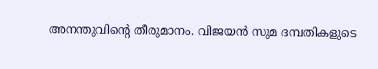അനന്തുവിന്റെ തീരുമാനം. വിജയന്‍ സുമ ദമ്പതികളുടെ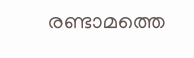രണ്ടാമത്തെ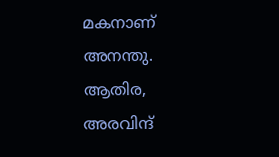മകനാണ് അനന്തു. ആതിര, അരവിന്ദ്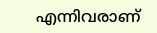എന്നിവരാണ്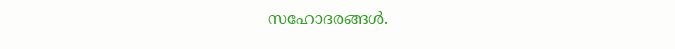സഹോദരങ്ങള്‍.